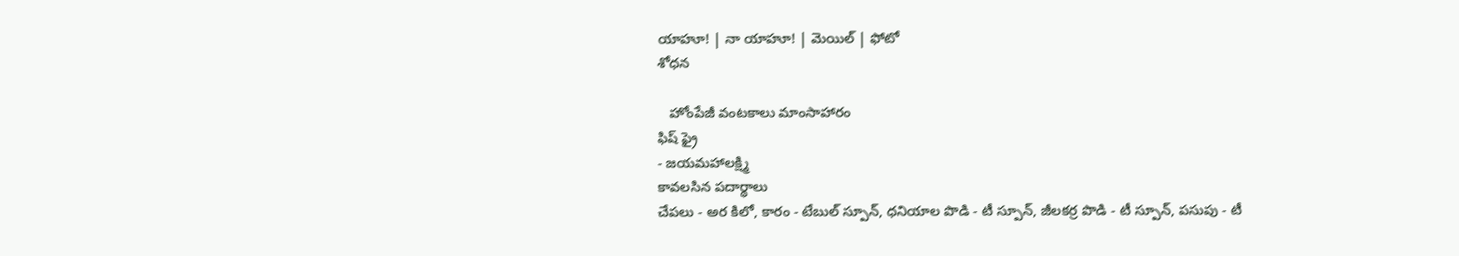యాహూ! | నా యాహూ! | మెయిల్ | ఫోటో
శోధన

   హోంపేజీ వంటకాలు మాంసాహారం
ఫిష్ ఫ్రై
- జయమహాలక్ష్మి
కావలసిన పదార్థాలు
చేపలు - అర కిలో, కారం - టేబుల్ స్పూన్, ధనియాల పొడి - టీ స్పూన్, జీలకర్ర పొడి - టీ స్పూన్, పసుపు - టీ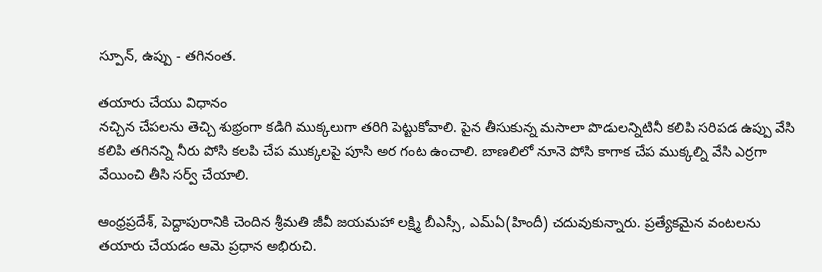స్పూన్, ఉప్పు - తగినంత.

తయారు చేయు విధానం
నచ్చిన చేపలను తెచ్చి శుభ్రంగా కడిగి ముక్కలుగా తరిగి పెట్టుకోవాలి. పైన తీసుకున్న మసాలా పొడులన్నిటినీ కలిపి సరిపడ ఉప్పు వేసి కలిపి తగినన్ని నీరు పోసి కలపి చేప ముక్కలపై పూసి అర గంట ఉంచాలి. బాణలిలో నూనె పోసి కాగాక చేప ముక్కల్ని వేసి ఎర్రగా వేయించి తీసి సర్వ్ చేయాలి.

ఆంధ్రప్రదేశ్, పెద్దాపురానికి చెందిన శ్రీమతి జీవీ జయమహా లక్ష్మి బీఎస్సీ, ఎమ్ఏ(హిందీ) చదువుకున్నారు. ప్రత్యేకమైన వంటలను తయారు చేయడం ఆమె ప్రధాన అభిరుచి.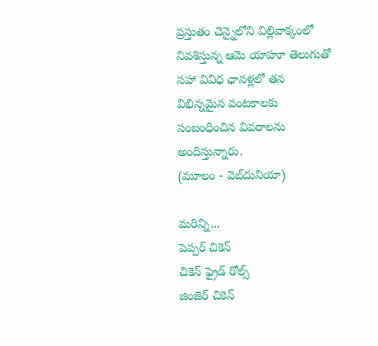ప్రస్తుతం చెన్నైలోని విల్లివాక్కంలో నివశిస్తున్న ఆమె యాహూ తెలుగుతో సహా వివిధ ఛానళ్లలో తన విభిన్నమైన వంటకాలకు సంబంధించిన వివరాలను అందిస్తున్నారు.
(మూలం - వెబ్‌దునియా)

మరిన్ని...
పెప్పర్ చికెన్
చికెన్ ఫ్రైడ్ రోల్స్
జింజెర్ చికెన్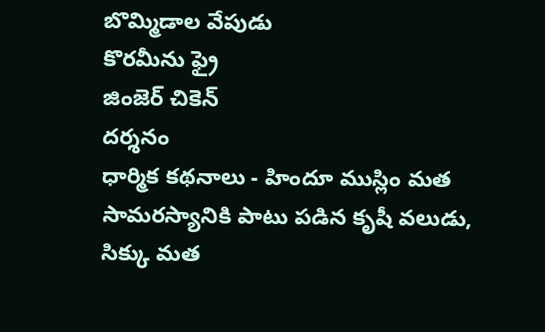బొమ్మిడాల వేపుడు
కొరమీను ఫ్రై
జింజెర్ చికెన్
దర్శనం
ధార్మిక కథనాలు - హిందూ ముస్లిం మత సామరస్యానికి పాటు పడిన కృషీ వలుడు, సిక్కు మత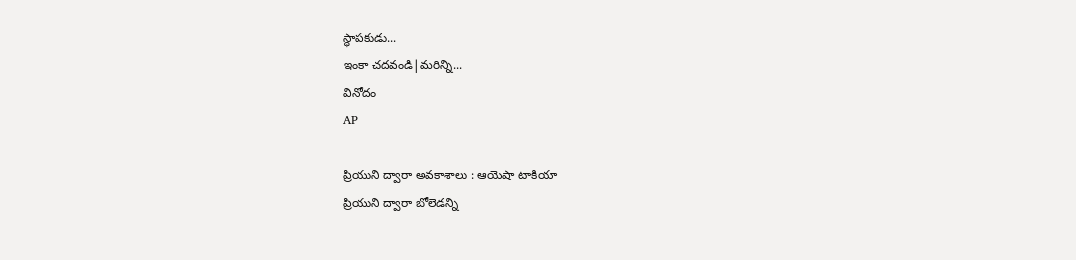స్థాపకుడు...
ఇంకా చదవండి|మరిన్ని...
వినోదం
AP

ప్రియుని ద్వారా అవకాశాలు : ఆయెషా టాకియా
ప్రియుని ద్వారా బోలెడన్ని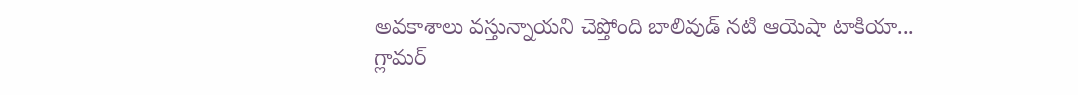అవకాశాలు వస్తున్నాయని చెప్తోంది బాలివుడ్ నటి ఆయెషా టాకియా...
గ్లామర్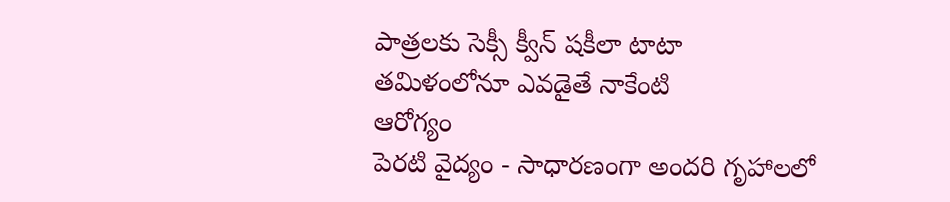పాత్రలకు సెక్సీ క్వీన్ షకీలా టాటా
తమిళంలోనూ ఎవడైతే నాకేంటి
ఆరోగ్యం
పెరటి వైద్యం - సాధారణంగా అందరి గృహాలలో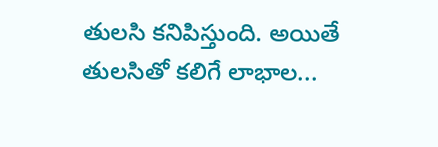తులసి కనిపిస్తుంది. అయితే తులసితో కలిగే లాభాల...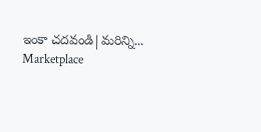ఇంకా చదవండి|మరిన్ని...
Marketplace